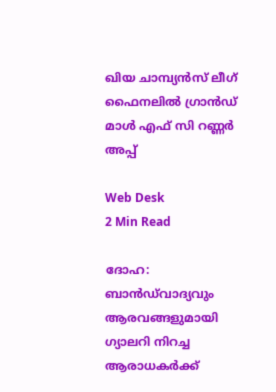ഖിയ ചാമ്പ്യന്‍സ് ലീഗ് ഫൈനലില്‍ ഗ്രാന്‍ഡ് മാള്‍ എഫ് സി റണ്ണര്‍ അപ്പ്

Web Desk
2 Min Read

ദോഹ: ബാന്‍ഡ്‌വാദ്യവും ആരവങ്ങളുമായി ഗ്യാലറി നിറച്ച ആരാധകര്‍ക്ക്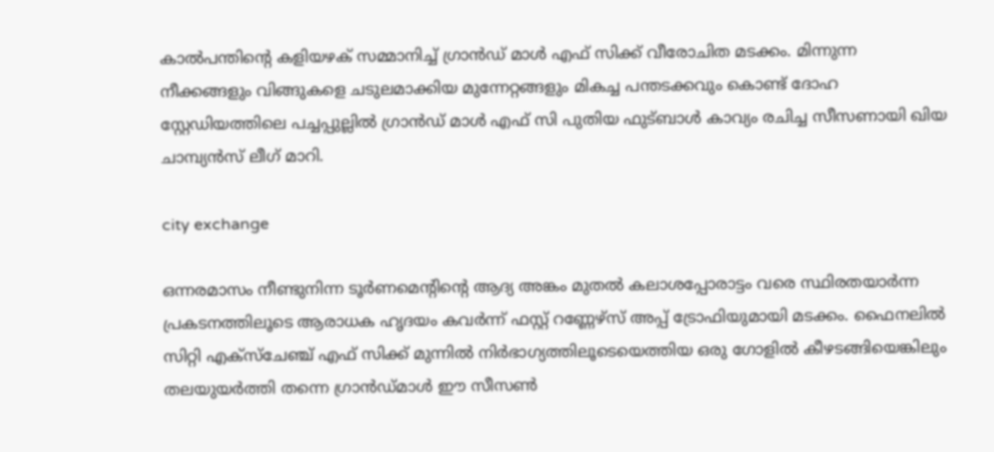കാല്‍പന്തിന്റെ കളിയഴക് സമ്മാനിച്ച് ഗ്രാന്‍ഡ് മാള്‍ എഫ് സിക്ക് വീരോചിത മടക്കം. മിന്നുന്ന നീക്കങ്ങളും വിങ്ങുകളെ ചടുലമാക്കിയ മുന്നേറ്റങ്ങളും മികച്ച പന്തടക്കവും കൊണ്ട് ദോഹ സ്റ്റേഡിയത്തിലെ പച്ചപ്പുല്ലില്‍ ഗ്രാന്‍ഡ് മാള്‍ എഫ് സി പുതിയ ഫുട്ബാള്‍ കാവ്യം രചിച്ച സീസണായി ഖിയ ചാമ്പ്യന്‍സ് ലീഗ് മാറി.

city exchange

ഒന്നരമാസം നീണ്ടുനിന്ന ടൂര്‍ണമെന്റിന്റെ ആദ്യ അങ്കം മുതല്‍ കലാശപ്പോരാട്ടം വരെ സ്ഥിരതയാര്‍ന്ന പ്രകടനത്തിലൂടെ ആരാധക ഹൃദയം കവര്‍ന്ന് ഫസ്റ്റ് റണ്ണേഴ്‌സ് അപ്പ് ട്രോഫിയുമായി മടക്കം. ഫൈനലില്‍ സിറ്റി എക്‌സ്‌ചേഞ്ച് എഫ് സിക്ക് മുന്നില്‍ നിര്‍ഭാഗ്യത്തിലൂടെയെത്തിയ ഒരു ഗോളില്‍ കീഴടങ്ങിയെങ്കിലും തലയുയര്‍ത്തി തന്നെ ഗ്രാന്‍ഡ്മാള്‍ ഈ സീസണ്‍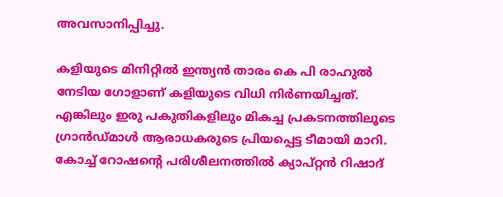അവസാനിപ്പിച്ചു.

കളിയുടെ മിനിറ്റില്‍ ഇന്ത്യന്‍ താരം കെ പി രാഹുല്‍ നേടിയ ഗോളാണ് കളിയുടെ വിധി നിര്‍ണയിച്ചത്. എങ്കിലും ഇരു പകുതികളിലും മികച്ച പ്രകടനത്തിലൂടെ ഗ്രാന്‍ഡ്മാള്‍ ആരാധകരുടെ പ്രിയപ്പെട്ട ടീമായി മാറി. കോച്ച് റോഷന്റെ പരിശീലനത്തില്‍ ക്യാപ്റ്റന്‍ റിഷാദ്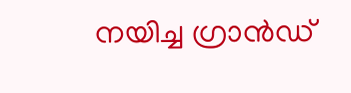നയിച്ച ഗ്രാന്‍ഡ്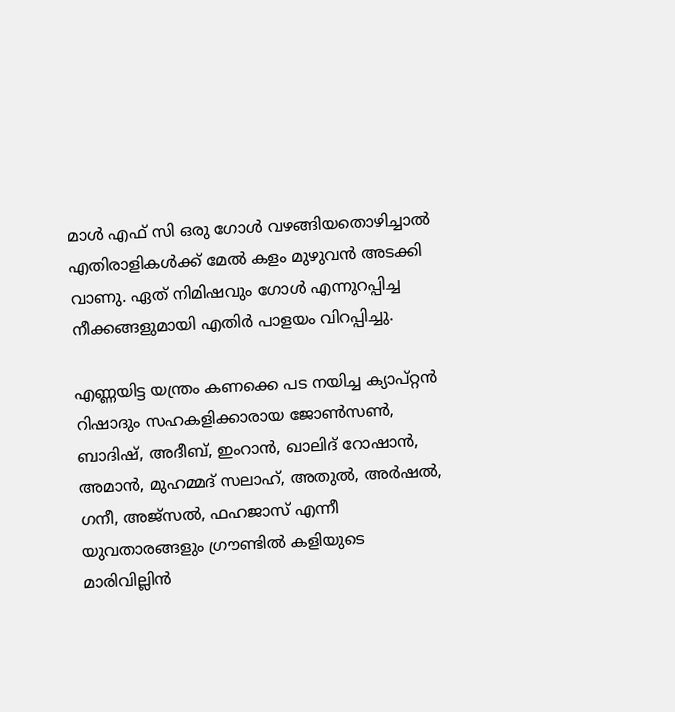മാള്‍ എഫ് സി ഒരു ഗോള്‍ വഴങ്ങിയതൊഴിച്ചാല്‍ എതിരാളികള്‍ക്ക് മേല്‍ കളം മുഴുവന്‍ അടക്കി വാണു. ഏത് നിമിഷവും ഗോള്‍ എന്നുറപ്പിച്ച നീക്കങ്ങളുമായി എതിര്‍ പാളയം വിറപ്പിച്ചു.

എണ്ണയിട്ട യന്ത്രം കണക്കെ പട നയിച്ച ക്യാപ്റ്റന്‍ റിഷാദും സഹകളിക്കാരായ ജോണ്‍സണ്‍, ബാദിഷ്, അദീബ്, ഇംറാന്‍, ഖാലിദ് റോഷാന്‍, അമാന്‍, മുഹമ്മദ് സലാഹ്, അതുല്‍, അര്‍ഷല്‍, ഗനീ, അജ്സല്‍, ഫഹജാസ് എന്നീ യുവതാരങ്ങളും ഗ്രൗണ്ടില്‍ കളിയുടെ മാരിവില്ലിന്‍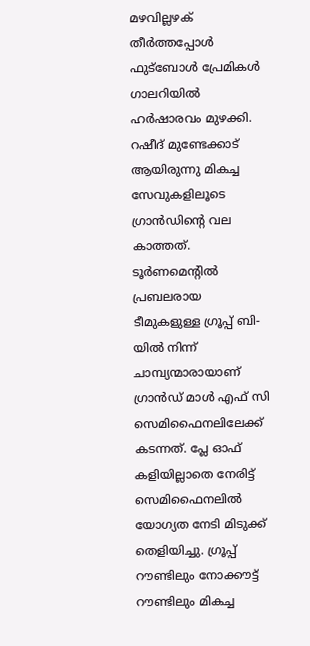മഴവില്ലഴക് തീര്‍ത്തപ്പോള്‍ ഫുട്‌ബോള്‍ പ്രേമികള്‍ ഗാലറിയില്‍ ഹര്‍ഷാരവം മുഴക്കി. റഷീദ് മുണ്ടേക്കാട് ആയിരുന്നു മികച്ച സേവുകളിലൂടെ ഗ്രാന്‍ഡിന്റെ വല കാത്തത്.
ടൂര്‍ണമെന്റില്‍ പ്രബലരായ ടീമുകളുള്ള ഗ്രൂപ്പ് ബി-യില്‍ നിന്ന് ചാമ്പ്യന്മാരായാണ് ഗ്രാന്‍ഡ് മാള്‍ എഫ് സി സെമിഫൈനലിലേക്ക് കടന്നത്. പ്ലേ ഓഫ് കളിയില്ലാതെ നേരിട്ട് സെമിഫൈനലില്‍ യോഗ്യത നേടി മിടുക്ക് തെളിയിച്ചു. ഗ്രൂപ്പ് റൗണ്ടിലും നോക്കൗട്ട് റൗണ്ടിലും മികച്ച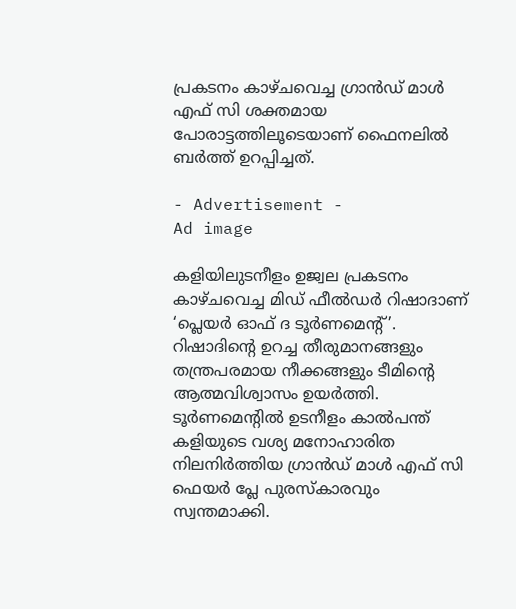പ്രകടനം കാഴ്ചവെച്ച ഗ്രാന്‍ഡ് മാള്‍ എഫ് സി ശക്തമായ പോരാട്ടത്തിലൂടെയാണ് ഫൈനലില്‍ ബര്‍ത്ത് ഉറപ്പിച്ചത്.

- Advertisement -
Ad image

കളിയിലുടനീളം ഉജ്വല പ്രകടനം കാഴ്ചവെച്ച മിഡ് ഫീല്‍ഡര്‍ റിഷാദാണ് ‘പ്ലെയര്‍ ഓഫ് ദ ടൂര്‍ണമെന്റ്’. റിഷാദിന്റെ ഉറച്ച തീരുമാനങ്ങളും തന്ത്രപരമായ നീക്കങ്ങളും ടീമിന്റെ ആത്മവിശ്വാസം ഉയര്‍ത്തി. ടൂര്‍ണമെന്റില്‍ ഉടനീളം കാല്‍പന്ത് കളിയുടെ വശ്യ മനോഹാരിത നിലനിര്‍ത്തിയ ഗ്രാന്‍ഡ് മാള്‍ എഫ് സി ഫെയര്‍ പ്ലേ പുരസ്‌കാരവും സ്വന്തമാക്കി.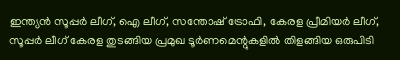ഇന്ത്യന്‍ സൂപ്പര്‍ ലീഗ്, ഐ ലീഗ്, സന്തോഷ് ട്രോഫി, കേരള പ്രീമിയര്‍ ലീഗ്, സൂപ്പര്‍ ലീഗ് കേരള തുടങ്ങിയ പ്രമുഖ ടൂര്‍ണമെന്റുകളില്‍ തിളങ്ങിയ ഒരുപിടി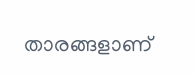താരങ്ങളാണ്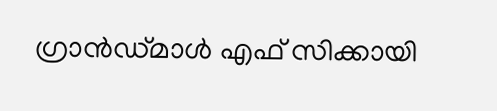ഗ്രാന്‍ഡ്മാള്‍ എഫ് സിക്കായി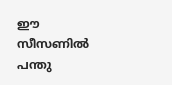ഈ സീസണില്‍ പന്തു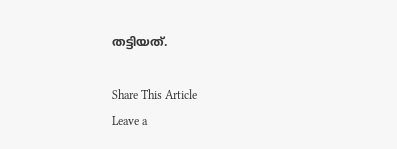തട്ടിയത്.

Share This Article
Leave a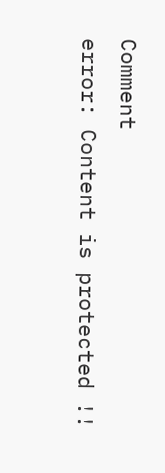Comment
error: Content is protected !!